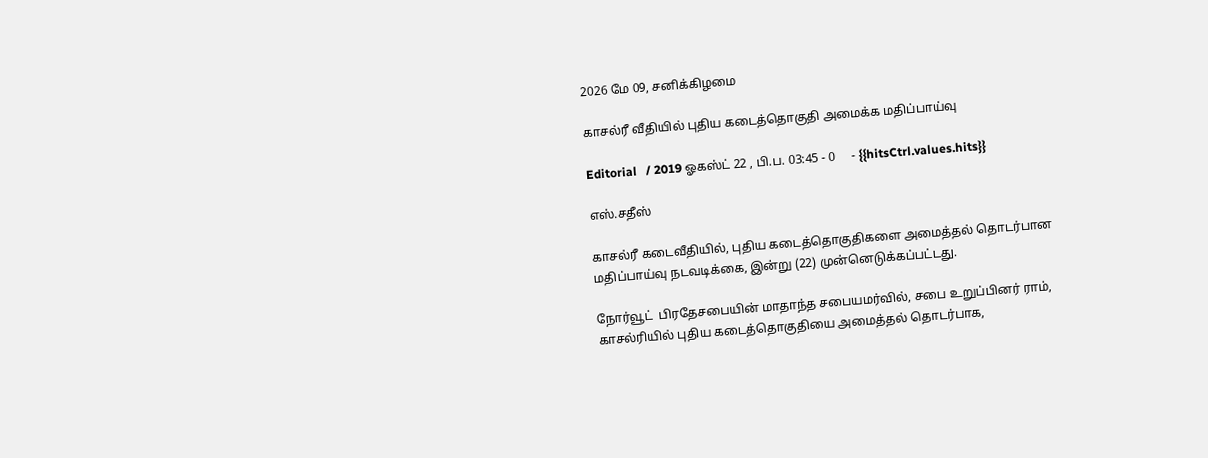2026 மே 09, சனிக்கிழமை

காசல்ரீ வீதியில் புதிய கடைத்தொகுதி அமைக்க மதிப்பாய்வு

Editorial   / 2019 ஓகஸ்ட் 22 , பி.ப. 03:45 - 0     - {{hitsCtrl.values.hits}}

எஸ்.சதீஸ்

காசல்ரீ கடைவீதியில், புதிய கடைத்தொகுதிகளை அமைத்தல் தொடர்பான மதிப்பாய்வு நடவடிக்கை, இன்று (22) முன்னெடுக்கப்பட்டது.

நோர்வூட்  பிரதேசபையின் மாதாந்த சபையமர்வில், சபை உறுப்பினர் ராம், காசல்ரியில் புதிய கடைத்தொகுதியை அமைத்தல் தொடர்பாக,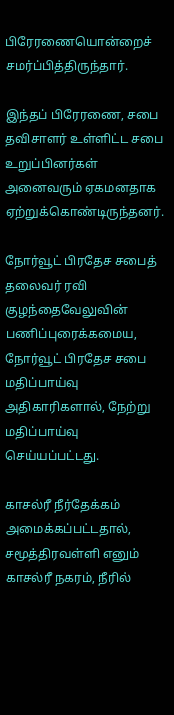பிரேரணையொன்றைச் சமர்ப்பித்திருந்தார்.

இந்தப் பிரேரணை, சபை தவிசாளர் உள்ளிட்ட சபை உறுப்பினர்கள் அனைவரும் ஏகமனதாக ஏற்றுக்கொண்டிருந்தனர்.

நோர்வூட் பிரதேச சபைத் தலைவர் ரவி குழந்தைவேலுவின் பணிப்புரைக்கமைய, நோர்வூட் பிரதேச சபை மதிப்பாய்வு அதிகாரிகளால், நேற்று மதிப்பாய்வு செய்யப்பட்டது.

காசல்ரீ நீர்தேக்கம் அமைக்கப்பட்டதால், சமூத்திரவள்ளி எனும் காசல்ரீ நகரம், நீரில்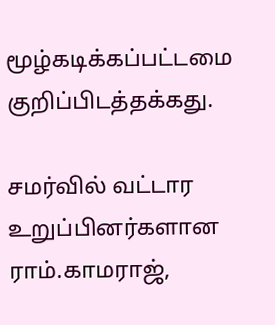மூழ்கடிக்கப்பட்டமை குறிப்பிடத்தக்கது.

சமர்வில் வட்டார உறுப்பினர்களான ராம்.காமராஜ்,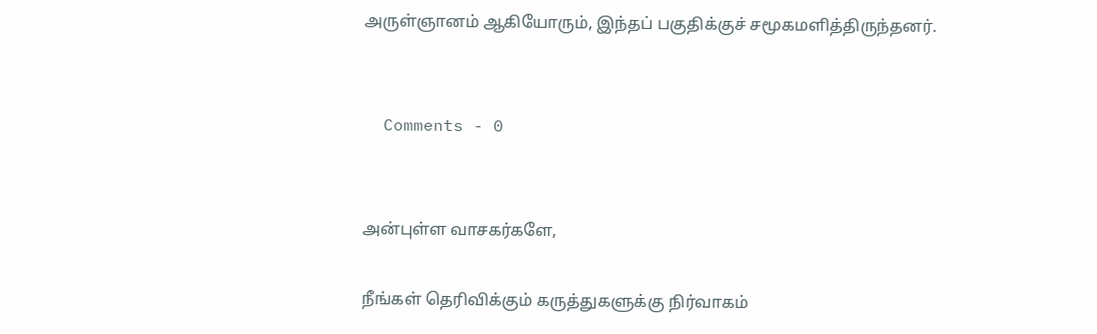அருள்ஞானம் ஆகியோரும், இந்தப் பகுதிக்குச் சமூகமளித்திருந்தனர்.


  Comments - 0


அன்புள்ள வாசகர்களே,

நீங்கள் தெரிவிக்கும் கருத்துகளுக்கு நிர்வாகம்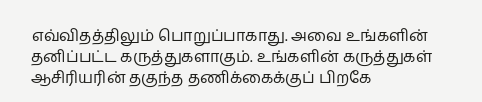எவ்விதத்திலும் பொறுப்பாகாது. அவை உங்களின் தனிப்பட்ட கருத்துகளாகும். உங்களின் கருத்துகள் ஆசிரியரின் தகுந்த தணிக்கைக்குப் பிறகே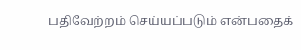பதிவேற்றம் செய்யப்படும் என்பதைக்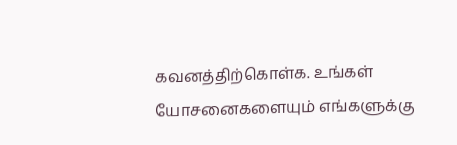கவனத்திற்கொள்க. உங்கள் யோசனைகளையும் எங்களுக்கு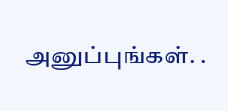அனுப்புங்கள். .